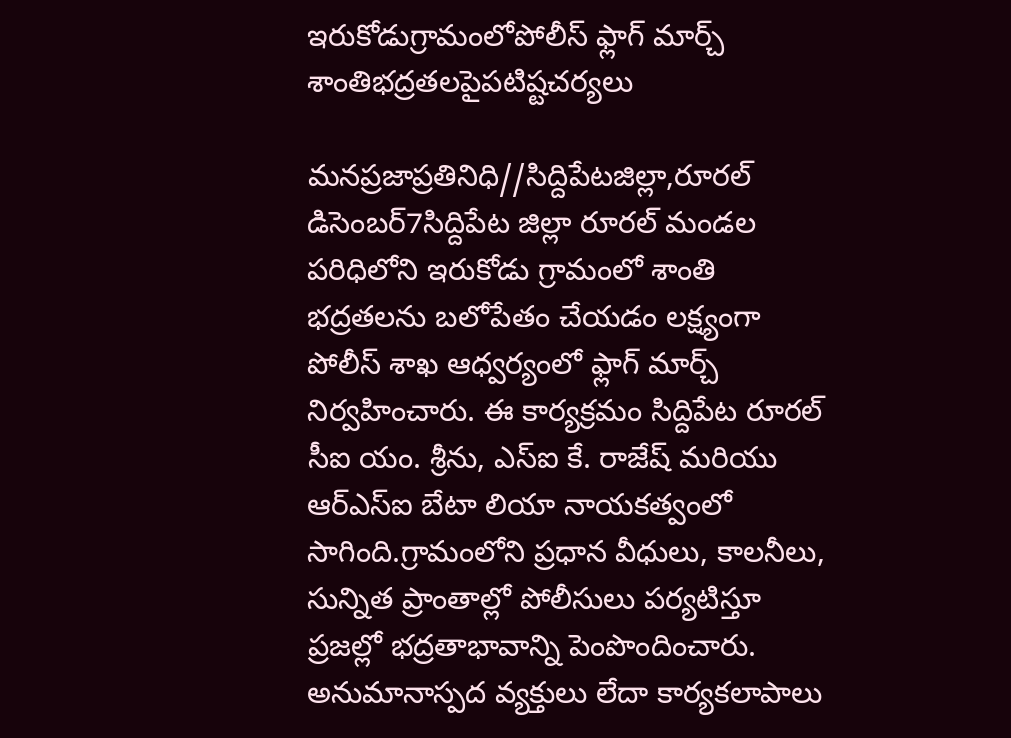ఇరుకోడుగ్రామంలోపోలీస్ ఫ్లాగ్ మార్చ్ శాంతిభద్రతలపైపటిష్టచర్యలు

మనప్రజాప్రతినిధి//సిద్దిపేటజిల్లా,రూరల్ డిసెంబర్7సిద్దిపేట జిల్లా రూరల్ మండల పరిధిలోని ఇరుకోడు గ్రామంలో శాంతి భద్రతలను బలోపేతం చేయడం లక్ష్యంగా పోలీస్ శాఖ ఆధ్వర్యంలో ఫ్లాగ్ మార్చ్ నిర్వహించారు. ఈ కార్యక్రమం సిద్దిపేట రూరల్ సీఐ యం. శ్రీను, ఎస్ఐ కే. రాజేష్ మరియు ఆర్‌ఎస్‌ఐ బేటా లియా నాయకత్వంలో సాగింది.గ్రామంలోని ప్రధాన వీధులు, కాలనీలు, సున్నిత ప్రాంతాల్లో పోలీసులు పర్యటిస్తూ ప్రజల్లో భద్రతాభావాన్ని పెంపొందించారు. అనుమానాస్పద వ్యక్తులు లేదా కార్యకలాపాలు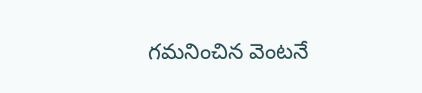గమనించిన వెంటనే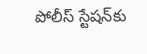పోలీస్ స్టేషన్‌కు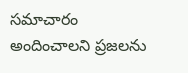సమాచారం అందించాలని ప్రజలను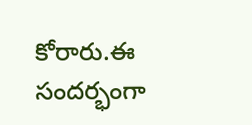కోరారు.ఈ సందర్భంగా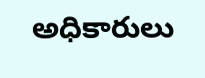అధికారులు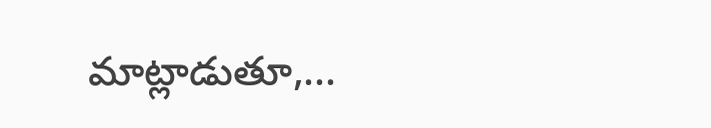మాట్లాడుతూ,...